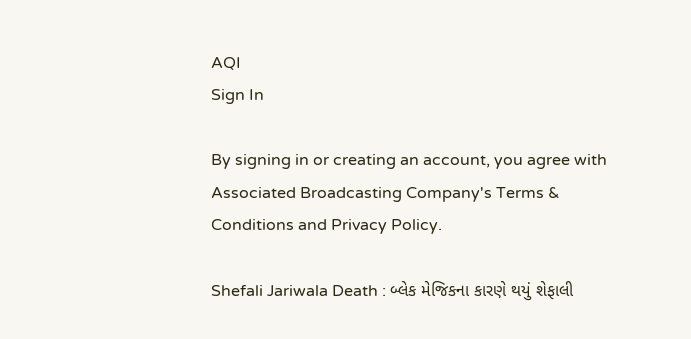AQI
Sign In

By signing in or creating an account, you agree with Associated Broadcasting Company's Terms & Conditions and Privacy Policy.

Shefali Jariwala Death : બ્લેક મેજિકના કારણે થયું શેફાલી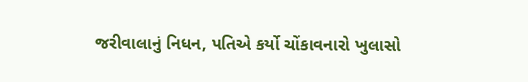જરીવાલાનું નિધન, પતિએ કર્યો ચોંકાવનારો ખુલાસો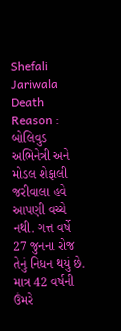Shefali Jariwala Death Reason : બોલિવુડ અભિનેત્રી અને મોડલ શેફાલી જરીવાલા હવે આપણી વચ્ચે નથી. ગત્ત વર્ષે 27 જુનના રોજ તેનું નિધન થયું છે. માત્ર 42 વર્ષની ઉંમરે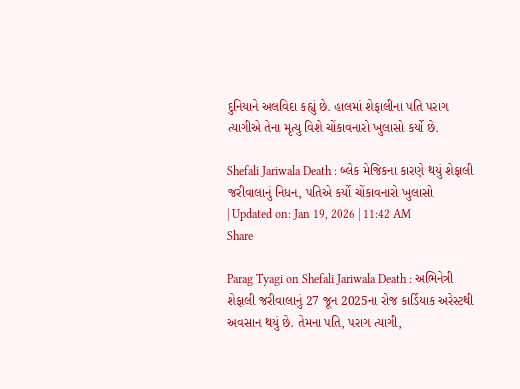દુનિયાને અલવિદા કહ્યું છે. હાલમાં શેફાલીના પતિ પરાગ ત્યાગીએ તેના મૃત્યુ વિશે ચોંકાવનારો ખુલાસો કર્યો છે.

Shefali Jariwala Death : બ્લેક મેજિકના કારણે થયું શેફાલી જરીવાલાનું નિધન, પતિએ કર્યો ચોંકાવનારો ખુલાસો
| Updated on: Jan 19, 2026 | 11:42 AM
Share

Parag Tyagi on Shefali Jariwala Death : અભિનેત્રી શેફાલી જરીવાલાનું 27 જૂન 2025ના રોજ કાર્ડિયાક અરેસ્ટથી અવસાન થયું છે. તેમના પતિ, પરાગ ત્યાગી,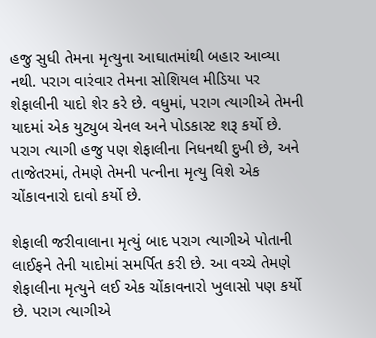હજુ સુધી તેમના મૃત્યુના આઘાતમાંથી બહાર આવ્યા નથી. પરાગ વારંવાર તેમના સોશિયલ મીડિયા પર શેફાલીની યાદો શેર કરે છે. વધુમાં, પરાગ ત્યાગીએ તેમની યાદમાં એક યુટ્યુબ ચેનલ અને પોડકાસ્ટ શરૂ કર્યો છે. પરાગ ત્યાગી હજુ પણ શેફાલીના નિધનથી દુખી છે, અને તાજેતરમાં, તેમણે તેમની પત્નીના મૃત્યુ વિશે એક ચોંકાવનારો દાવો કર્યો છે.

શેફાલી જરીવાલાના મૃત્યું બાદ પરાગ ત્યાગીએ પોતાની લાઈફને તેની યાદોમાં સમર્પિત કરી છે. આ વચ્ચે તેમણે શેફાલીના મૃત્યુને લઈ એક ચોંકાવનારો ખુલાસો પણ કર્યો છે. પરાગ ત્યાગીએ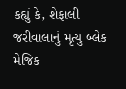કહ્યું કે, શેફાલી જરીવાલાનું મૃત્યુ બ્લેક મેજિક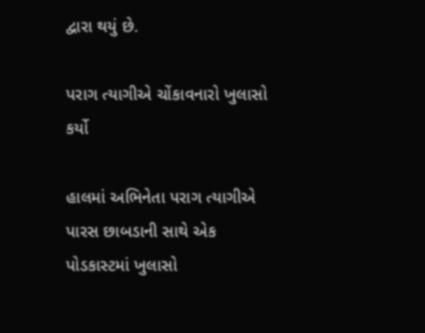દ્વારા થયું છે.

પરાગ ત્યાગીએ ચોંકાવનારો ખુલાસો કર્યો

હાલમાં અભિનેતા પરાગ ત્યાગીએ પારસ છાબડાની સાથે એક પોડકાસ્ટમાં ખુલાસો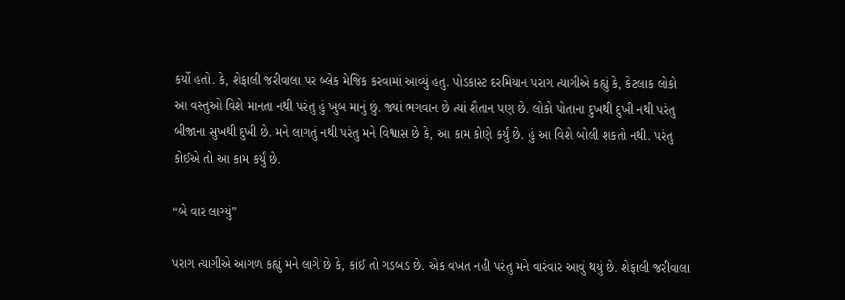કર્યો હતો. કે, શેફાલી જરીવાલા પર બ્લેક મેજિક કરવામાં આવ્યું હતુ. પોડકાસ્ટ દરમિયાન પરાગ ત્યાગીએ કહ્યું કે, કેટલાક લોકો આ વસ્તુઓ વિશે માનતા નથી પરંતુ હું ખુબ માનું છું. જ્યાં ભગવાન છે ત્યાં શૈતાન પણ છે. લોકો પોતાના દુખથી દુખી નથી પરંતુ બીજાના સુખથી દુખી છે. મને લાગતું નથી પરંતુ મને વિશ્વાસ છે કે, આ કામ કોણે કર્યું છે. હું આ વિશે બોલી શકતો નથી. પરંતુ કોઈએ તો આ કામ કર્યું છે.

“બે વાર લાગ્યું”

પરાગ ત્યાગીએ આગળ કહ્યું મને લાગે છે કે, કાંઈ તો ગડબડ છે. એક વખત નહી પરંતુ મને વારંવાર આવું થયું છે. શેફાલી જરીવાલા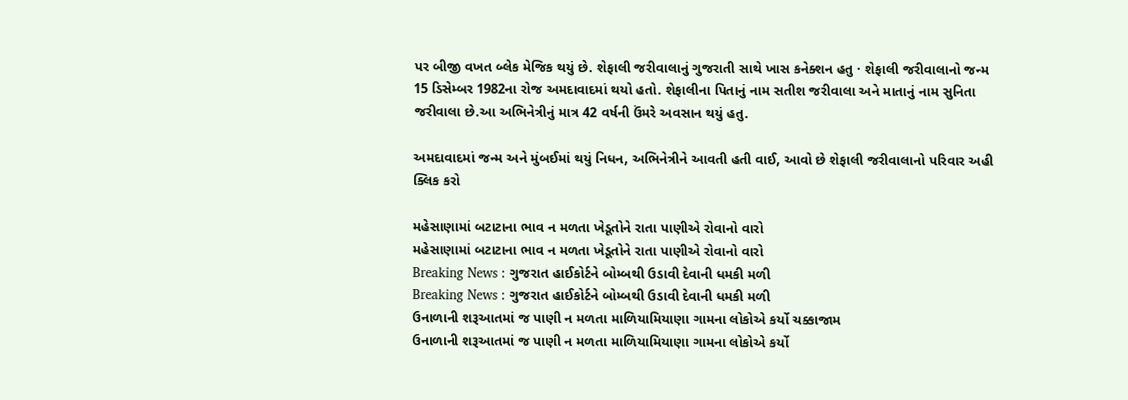પર બીજી વખત બ્લેક મેજિક થયું છે. શેફાલી જરીવાલાનું ગુજરાતી સાથે ખાસ કનેક્શન હતુ · શેફાલી જરીવાલાનો જન્મ 15 ડિસેમ્બર 1982ના રોજ અમદાવાદમાં થયો હતો. શેફાલીના પિતાનું નામ સતીશ જરીવાલા અને માતાનું નામ સુનિતા જરીવાલા છે.આ અભિનેત્રીનું માત્ર 42 વર્ષની ઉંમરે અવસાન થયું હતુ.

અમદાવાદમાં જન્મ અને મુંબઈમાં થયું નિધન, અભિનેત્રીને આવતી હતી વાઈ, આવો છે શેફાલી જરીવાલાનો પરિવાર અહી ક્લિક કરો

મહેસાણામાં બટાટાના ભાવ ન મળતા ખેડૂતોને રાતા પાણીએ રોવાનો વારો
મહેસાણામાં બટાટાના ભાવ ન મળતા ખેડૂતોને રાતા પાણીએ રોવાનો વારો
Breaking News : ગુજરાત હાઈકોર્ટને બોમ્બથી ઉડાવી દેવાની ધમકી મળી
Breaking News : ગુજરાત હાઈકોર્ટને બોમ્બથી ઉડાવી દેવાની ધમકી મળી
ઉનાળાની શરૂઆતમાં જ પાણી ન મળતા માળિયામિયાણા ગામના લોકોએ કર્યો ચક્કાજામ
ઉનાળાની શરૂઆતમાં જ પાણી ન મળતા માળિયામિયાણા ગામના લોકોએ કર્યો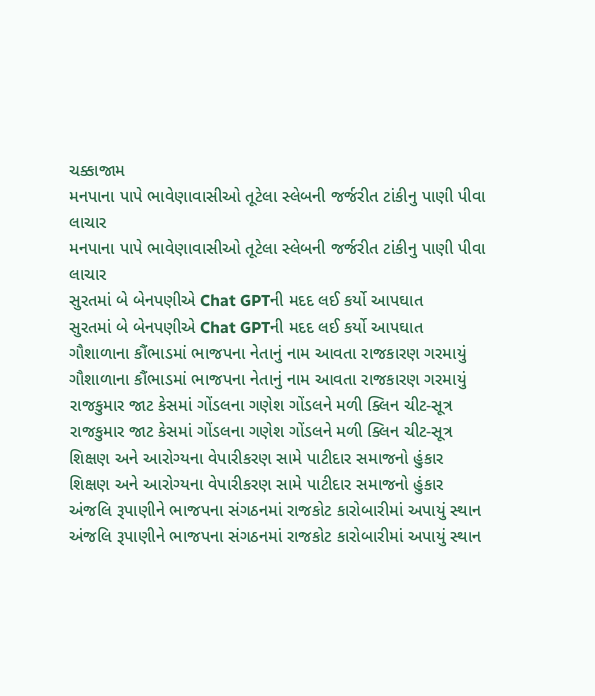ચક્કાજામ
મનપાના પાપે ભાવેણાવાસીઓ તૂટેલા સ્લેબની જર્જરીત ટાંકીનુ પાણી પીવા લાચાર
મનપાના પાપે ભાવેણાવાસીઓ તૂટેલા સ્લેબની જર્જરીત ટાંકીનુ પાણી પીવા લાચાર
સુરતમાં બે બેનપણીએ Chat GPTની મદદ લઈ કર્યો આપઘાત
સુરતમાં બે બેનપણીએ Chat GPTની મદદ લઈ કર્યો આપઘાત
ગૌશાળાના કૌંભાડમાં ભાજપના નેતાનું નામ આવતા રાજકારણ ગરમાયું
ગૌશાળાના કૌંભાડમાં ભાજપના નેતાનું નામ આવતા રાજકારણ ગરમાયું
રાજકુમાર જાટ કેસમાં ગોંડલના ગણેશ ગોંડલને મળી ક્લિન ચીટ-સૂત્ર
રાજકુમાર જાટ કેસમાં ગોંડલના ગણેશ ગોંડલને મળી ક્લિન ચીટ-સૂત્ર
શિક્ષણ અને આરોગ્યના વેપારીકરણ સામે પાટીદાર સમાજનો હુંકાર
શિક્ષણ અને આરોગ્યના વેપારીકરણ સામે પાટીદાર સમાજનો હુંકાર
અંજલિ રૂપાણીને ભાજપના સંગઠનમાં રાજકોટ કારોબારીમાં અપાયું સ્થાન
અંજલિ રૂપાણીને ભાજપના સંગઠનમાં રાજકોટ કારોબારીમાં અપાયું સ્થાન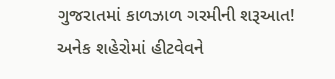ગુજરાતમાં કાળઝાળ ગરમીની શરૂઆત! અનેક શહેરોમાં હીટવેવને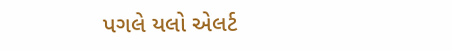પગલે યલો એલર્ટ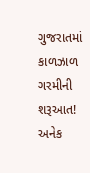ગુજરાતમાં કાળઝાળ ગરમીની શરૂઆત! અનેક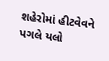શહેરોમાં હીટવેવને પગલે યલો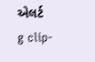એલર્ટ
g clip-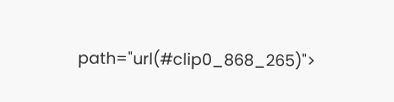path="url(#clip0_868_265)">